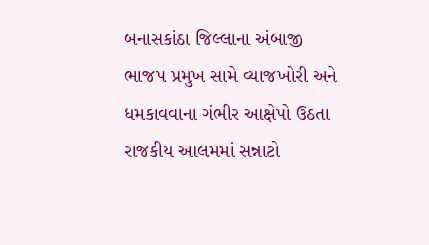બનાસકાંઠા જિલ્લાના અંબાજી ભાજપ પ્રમુખ સામે વ્યાજખોરી અને ધમકાવવાના ગંભીર આક્ષેપો ઉઠતા રાજકીય આલમમાં સન્નાટો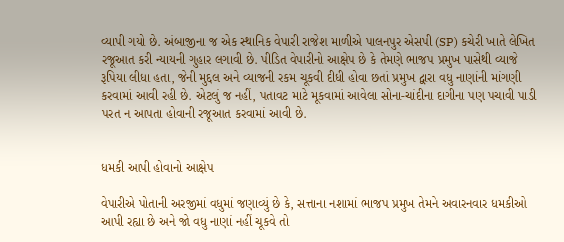વ્યાપી ગયો છે. અંબાજીના જ એક સ્થાનિક વેપારી રાજેશ માળીએ પાલનપુર એસપી (SP) કચેરી ખાતે લેખિત રજૂઆત કરી ન્યાયની ગુહાર લગાવી છે. પીડિત વેપારીનો આક્ષેપ છે કે તેમણે ભાજપ પ્રમુખ પાસેથી વ્યાજે રૂપિયા લીધા હતા, જેની મુદ્દલ અને વ્યાજની રકમ ચૂકવી દીધી હોવા છતાં પ્રમુખ દ્વારા વધુ નાણાંની માંગણી કરવામાં આવી રહી છે. એટલું જ નહીં, પતાવટ માટે મૂકવામાં આવેલા સોના-ચાંદીના દાગીના પણ પચાવી પાડી પરત ન આપતા હોવાની રજૂઆત કરવામાં આવી છે.


ધમકી આપી હોવાનો આક્ષેપ

વેપારીએ પોતાની અરજીમાં વધુમાં જણાવ્યું છે કે, સત્તાના નશામાં ભાજપ પ્રમુખ તેમને અવારનવાર ધમકીઓ આપી રહ્યા છે અને જો વધુ નાણાં નહીં ચૂકવે તો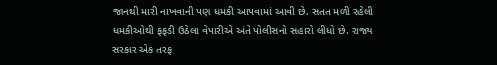જાનથી મારી નાખવાની પણ ધમકી આપવામાં આવી છે. સતત મળી રહેલી ધમકીઓથી ફફડી ઉઠેલા વેપારીએ અંતે પોલીસનો સહારો લીધો છે. રાજ્ય સરકાર એક તરફ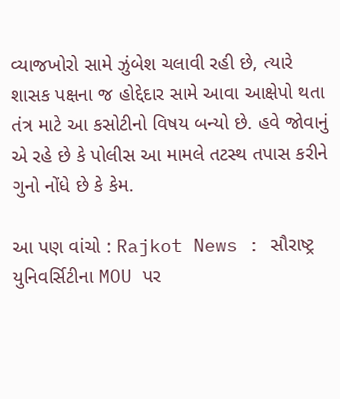વ્યાજખોરો સામે ઝુંબેશ ચલાવી રહી છે, ત્યારે શાસક પક્ષના જ હોદ્દેદાર સામે આવા આક્ષેપો થતા તંત્ર માટે આ કસોટીનો વિષય બન્યો છે. હવે જોવાનું એ રહે છે કે પોલીસ આ મામલે તટસ્થ તપાસ કરીને ગુનો નોંધે છે કે કેમ.

આ પણ વાંચો : Rajkot News : સૌરાષ્ટ્ર યુનિવર્સિટીના MOU પર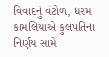વિવાદનું વંટોળ, ધરમ કામલિયાએ કુલપતિના નિર્ણય સામે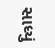સાધ્યું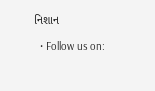નિશાન

  • Follow us on: